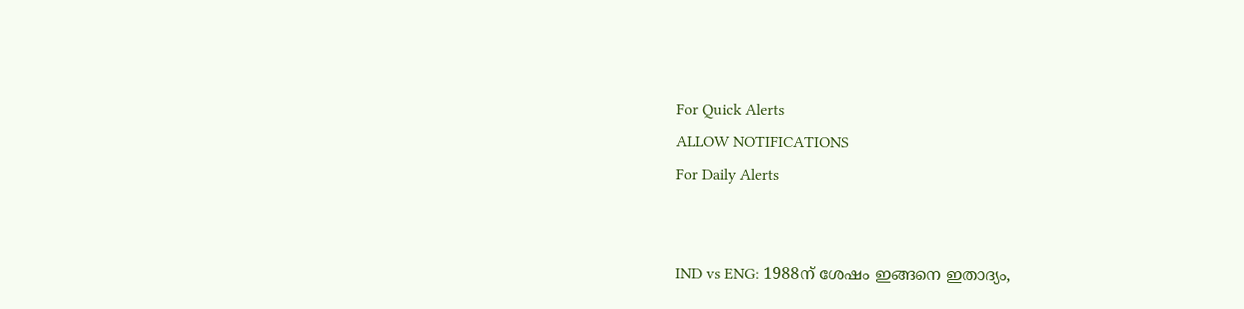For Quick Alerts
ALLOW NOTIFICATIONS
For Daily Alerts


IND vs ENG: 1988ന് ശേഷം ഇങ്ങനെ ഇതാദ്യം,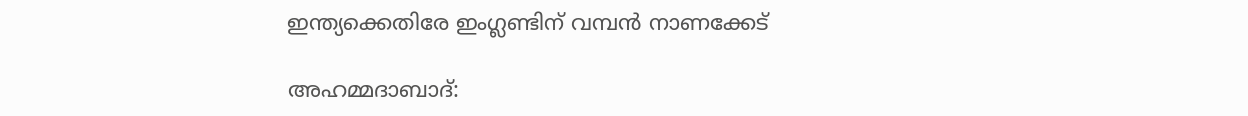ഇന്ത്യക്കെതിരേ ഇംഗ്ലണ്ടിന് വമ്പന്‍ നാണക്കേട്

അഹമ്മദാബാദ്: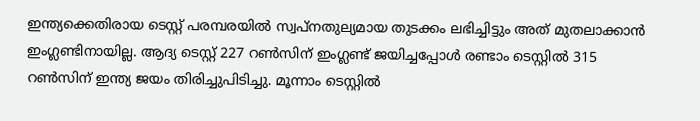ഇന്ത്യക്കെതിരായ ടെസ്റ്റ് പരമ്പരയില്‍ സ്വപ്‌നതുല്യമായ തുടക്കം ലഭിച്ചിട്ടും അത് മുതലാക്കാന്‍ ഇംഗ്ലണ്ടിനായില്ല. ആദ്യ ടെസ്റ്റ് 227 റണ്‍സിന് ഇംഗ്ലണ്ട് ജയിച്ചപ്പോള്‍ രണ്ടാം ടെസ്റ്റില്‍ 315 റണ്‍സിന് ഇന്ത്യ ജയം തിരിച്ചുപിടിച്ചു. മൂന്നാം ടെസ്റ്റില്‍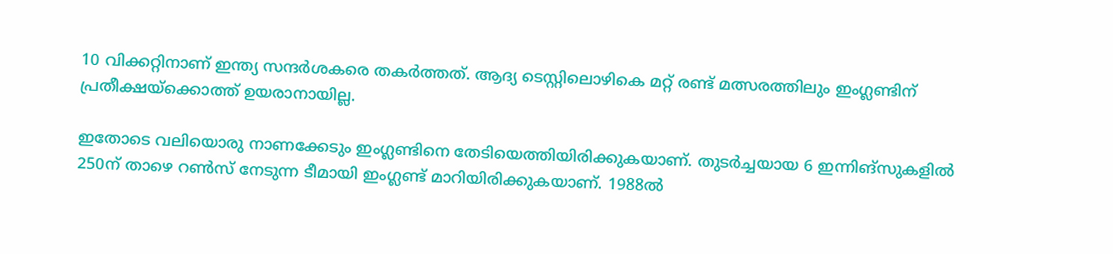10 വിക്കറ്റിനാണ് ഇന്ത്യ സന്ദര്‍ശകരെ തകര്‍ത്തത്. ആദ്യ ടെസ്റ്റിലൊഴികെ മറ്റ് രണ്ട് മത്സരത്തിലും ഇംഗ്ലണ്ടിന് പ്രതീക്ഷയ്‌ക്കൊത്ത് ഉയരാനായില്ല.

ഇതോടെ വലിയൊരു നാണക്കേടും ഇംഗ്ലണ്ടിനെ തേടിയെത്തിയിരിക്കുകയാണ്. തുടര്‍ച്ചയായ 6 ഇന്നിങ്‌സുകളില്‍ 250ന് താഴെ റണ്‍സ് നേടുന്ന ടീമായി ഇംഗ്ലണ്ട് മാറിയിരിക്കുകയാണ്. 1988ല്‍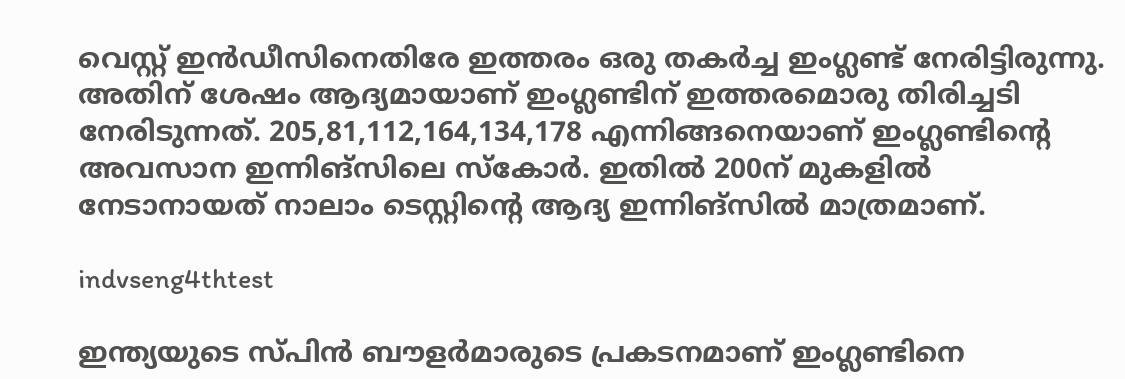വെസ്റ്റ് ഇന്‍ഡീസിനെതിരേ ഇത്തരം ഒരു തകര്‍ച്ച ഇംഗ്ലണ്ട് നേരിട്ടിരുന്നു. അതിന് ശേഷം ആദ്യമായാണ് ഇംഗ്ലണ്ടിന് ഇത്തരമൊരു തിരിച്ചടി നേരിടുന്നത്. 205,81,112,164,134,178 എന്നിങ്ങനെയാണ് ഇംഗ്ലണ്ടിന്റെ അവസാന ഇന്നിങ്‌സിലെ സ്‌കോര്‍. ഇതില്‍ 200ന് മുകളില്‍ നേടാനായത് നാലാം ടെസ്റ്റിന്റെ ആദ്യ ഇന്നിങ്‌സില്‍ മാത്രമാണ്.

indvseng4thtest

ഇന്ത്യയുടെ സ്പിന്‍ ബൗളര്‍മാരുടെ പ്രകടനമാണ് ഇംഗ്ലണ്ടിനെ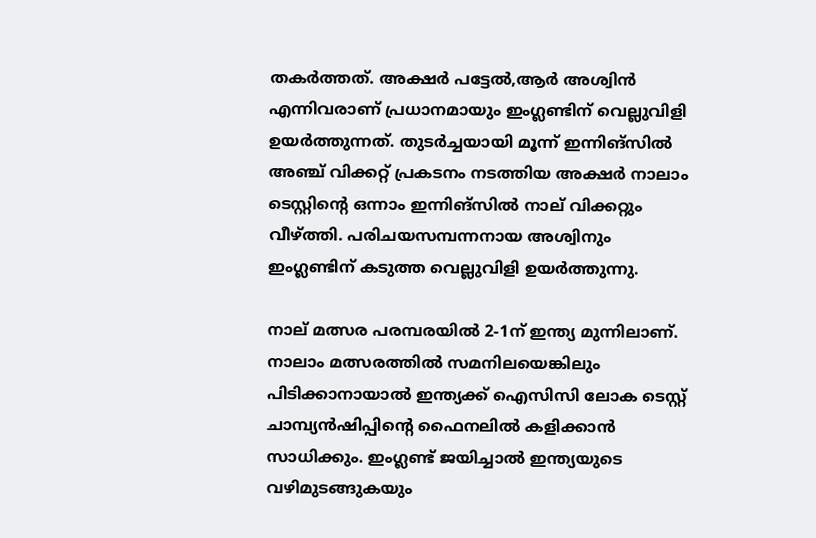തകര്‍ത്തത്. അക്ഷര്‍ പട്ടേല്‍,ആര്‍ അശ്വിന്‍ എന്നിവരാണ് പ്രധാനമായും ഇംഗ്ലണ്ടിന് വെല്ലുവിളി ഉയര്‍ത്തുന്നത്. തുടര്‍ച്ചയായി മൂന്ന് ഇന്നിങ്‌സില്‍ അഞ്ച് വിക്കറ്റ് പ്രകടനം നടത്തിയ അക്ഷര്‍ നാലാം ടെസ്റ്റിന്റെ ഒന്നാം ഇന്നിങ്‌സില്‍ നാല് വിക്കറ്റും വീഴ്ത്തി. പരിചയസമ്പന്നനായ അശ്വിനും ഇംഗ്ലണ്ടിന് കടുത്ത വെല്ലുവിളി ഉയര്‍ത്തുന്നു.

നാല് മത്സര പരമ്പരയില്‍ 2-1ന് ഇന്ത്യ മുന്നിലാണ്. നാലാം മത്സരത്തില്‍ സമനിലയെങ്കിലും പിടിക്കാനായാല്‍ ഇന്ത്യക്ക് ഐസിസി ലോക ടെസ്റ്റ് ചാമ്പ്യന്‍ഷിപ്പിന്റെ ഫൈനലില്‍ കളിക്കാന്‍ സാധിക്കും. ഇംഗ്ലണ്ട് ജയിച്ചാല്‍ ഇന്ത്യയുടെ വഴിമുടങ്ങുകയും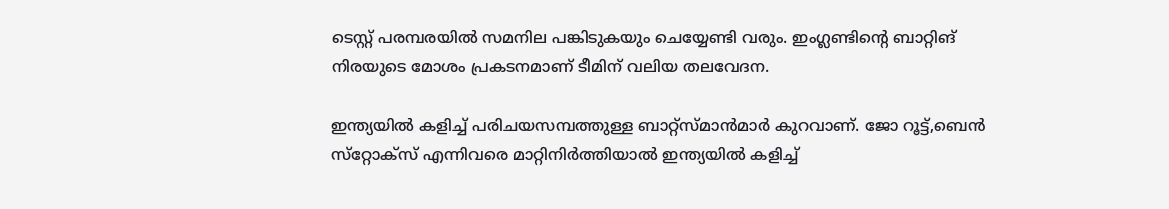ടെസ്റ്റ് പരമ്പരയില്‍ സമനില പങ്കിടുകയും ചെയ്യേണ്ടി വരും. ഇംഗ്ലണ്ടിന്റെ ബാറ്റിങ് നിരയുടെ മോശം പ്രകടനമാണ് ടീമിന് വലിയ തലവേദന.

ഇന്ത്യയില്‍ കളിച്ച് പരിചയസമ്പത്തുള്ള ബാറ്റ്‌സ്മാന്‍മാര്‍ കുറവാണ്. ജോ റൂട്ട്,ബെന്‍ സ്‌റ്റോക്‌സ് എന്നിവരെ മാറ്റിനിര്‍ത്തിയാല്‍ ഇന്ത്യയില്‍ കളിച്ച്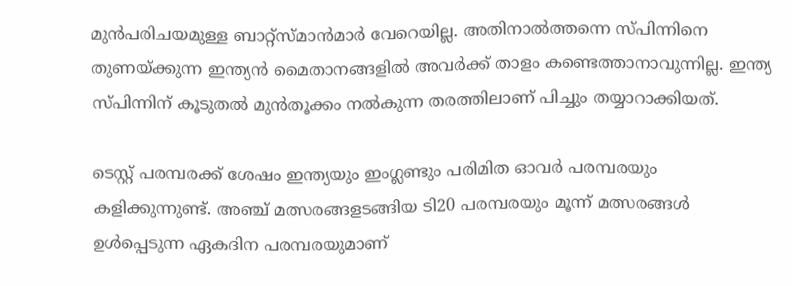മുന്‍പരിചയമുള്ള ബാറ്റ്‌സ്മാന്‍മാര്‍ വേറെയില്ല. അതിനാല്‍ത്തന്നെ സ്പിന്നിനെ തുണയ്ക്കുന്ന ഇന്ത്യന്‍ മൈതാനങ്ങളില്‍ അവര്‍ക്ക് താളം കണ്ടെത്താനാവുന്നില്ല. ഇന്ത്യ സ്പിന്നിന് കൂടുതല്‍ മുന്‍തൂക്കം നല്‍കുന്ന തരത്തിലാണ് പിച്ചും തയ്യാറാക്കിയത്.

ടെസ്റ്റ് പരമ്പരക്ക് ശേഷം ഇന്ത്യയും ഇംഗ്ലണ്ടും പരിമിത ഓവര്‍ പരമ്പരയും കളിക്കുന്നുണ്ട്. അഞ്ച് മത്സരങ്ങളടങ്ങിയ ടി20 പരമ്പരയും മൂന്ന് മത്സരങ്ങള്‍ ഉള്‍പ്പെടുന്ന ഏകദിന പരമ്പരയുമാണ്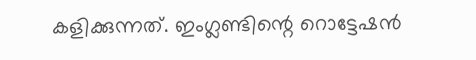കളിക്കുന്നത്. ഇംഗ്ലണ്ടിന്റെ റൊട്ടേഷന്‍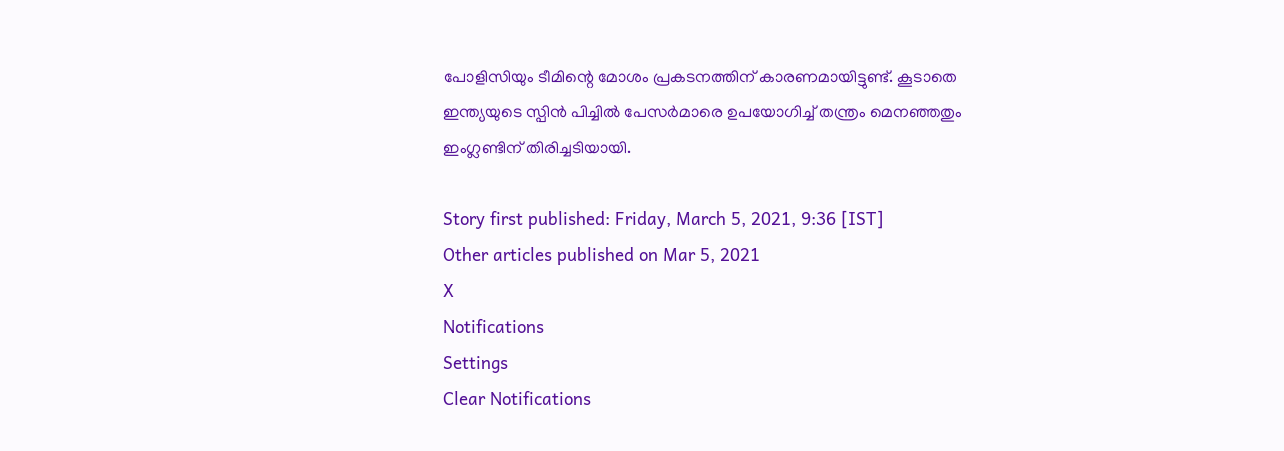പോളിസിയും ടീമിന്റെ മോശം പ്രകടനത്തിന് കാരണമായിട്ടുണ്ട്. കൂടാതെ ഇന്ത്യയുടെ സ്പിന്‍ പിച്ചില്‍ പേസര്‍മാരെ ഉപയോഗിച്ച് തന്ത്രം മെനഞ്ഞതും ഇംഗ്ലണ്ടിന് തിരിച്ചടിയായി.

Story first published: Friday, March 5, 2021, 9:36 [IST]
Other articles published on Mar 5, 2021
X
Notifications
Settings
Clear Notifications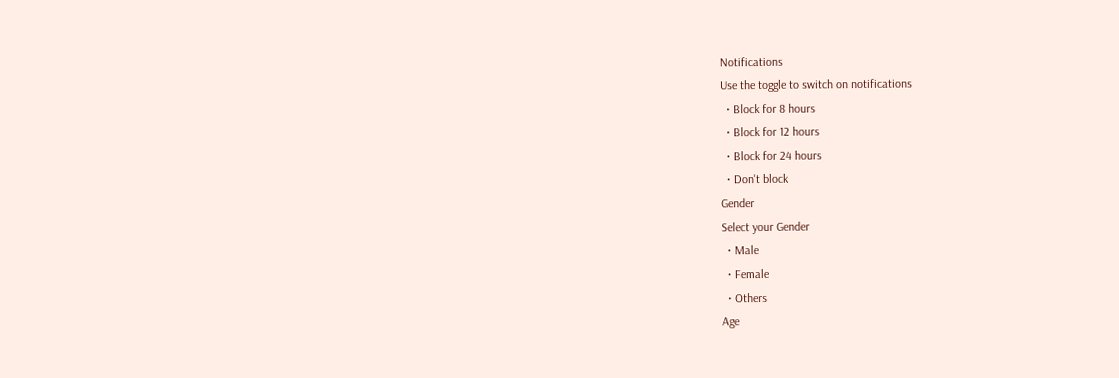Notifications
Use the toggle to switch on notifications
  • Block for 8 hours
  • Block for 12 hours
  • Block for 24 hours
  • Don't block
Gender
Select your Gender
  • Male
  • Female
  • Others
Age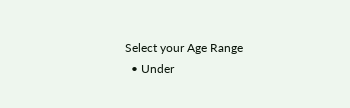Select your Age Range
  • Under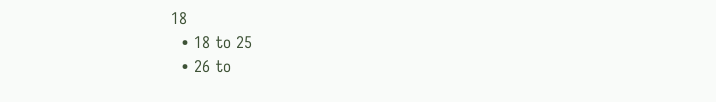18
  • 18 to 25
  • 26 to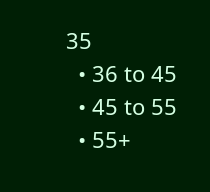35
  • 36 to 45
  • 45 to 55
  • 55+